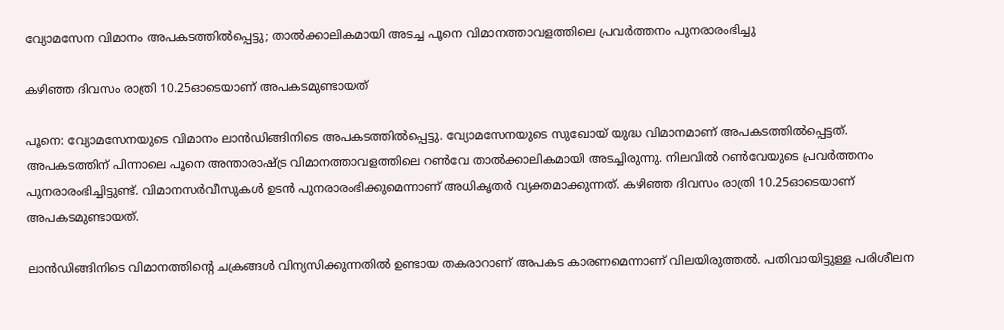വ്യോമസേന വിമാനം അപകടത്തിൽപ്പെട്ടു; താൽക്കാലികമായി അടച്ച പൂനെ വിമാനത്താവളത്തിലെ പ്രവർത്തനം പുനരാരംഭിച്ചു

കഴിഞ്ഞ ദിവസം രാത്രി 10.25ഓടെയാണ് അപകടമുണ്ടായത്

പൂനെ: വ്യോമസേനയുടെ വിമാനം ലാന്‍ഡിങ്ങിനിടെ അപകടത്തില്‍പ്പെട്ടു. വ്യോമസേനയുടെ സുഖോയ് യുദ്ധ വിമാനമാണ് അപകടത്തില്‍പ്പെട്ടത്. അപകടത്തിന് പിന്നാലെ പൂനെ അന്താരാഷ്ട്ര വിമാനത്താവളത്തിലെ റണ്‍വേ താല്‍ക്കാലികമായി അടച്ചിരുന്നു. നിലവില്‍ റണ്‍വേയുടെ പ്രവര്‍ത്തനം പുനരാരംഭിച്ചിട്ടുണ്ട്. വിമാനസര്‍വീസുകള്‍ ഉടന്‍ പുനരാരംഭിക്കുമെന്നാണ് അധികൃതര്‍ വ്യക്തമാക്കുന്നത്. കഴിഞ്ഞ ദിവസം രാത്രി 10.25ഓടെയാണ് അപകടമുണ്ടായത്.

ലാന്‍ഡിങ്ങിനിടെ വിമാനത്തിന്റെ ചക്രങ്ങള്‍ വിന്യസിക്കുന്നതില്‍ ഉണ്ടായ തകരാറാണ് അപകട കാരണമെന്നാണ് വിലയിരുത്തല്‍. പതിവായിട്ടുള്ള പരിശീലന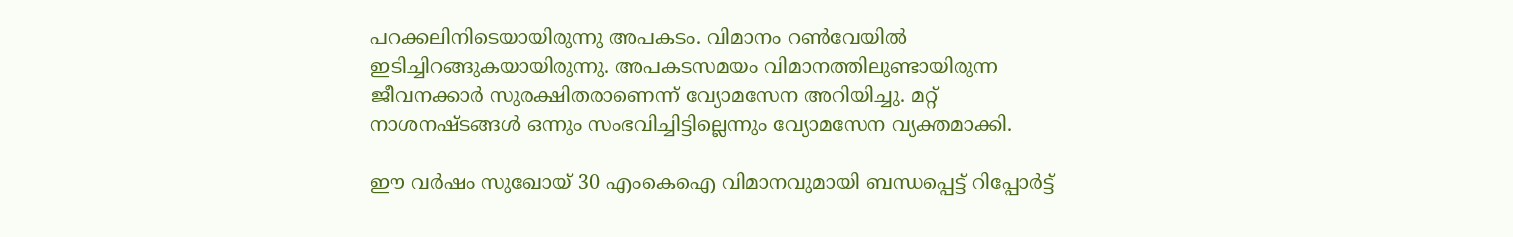പറക്കലിനിടെയായിരുന്നു അപകടം. വിമാനം റണ്‍വേയില്‍ ഇടിച്ചിറങ്ങുകയായിരുന്നു. അപകടസമയം വിമാനത്തിലുണ്ടായിരുന്ന ജീവനക്കാര്‍ സുരക്ഷിതരാണെന്ന് വ്യോമസേന അറിയിച്ചു. മറ്റ് നാശനഷ്ടങ്ങള്‍ ഒന്നും സംഭവിച്ചിട്ടില്ലെന്നും വ്യോമസേന വ്യക്തമാക്കി.

ഈ വര്‍ഷം സുഖോയ് 30 എംകെഐ വിമാനവുമായി ബന്ധപ്പെട്ട് റിപ്പോര്‍ട്ട്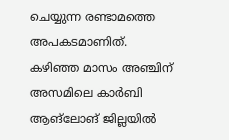ചെയ്യുന്ന രണ്ടാമത്തെ അപകടമാണിത്. കഴിഞ്ഞ മാസം അഞ്ചിന് അസമിലെ കാര്‍ബി ആങ്‌ലോങ് ജില്ലയില്‍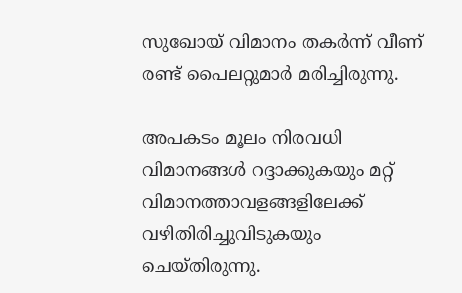സുഖോയ് വിമാനം തകര്‍ന്ന് വീണ് രണ്ട് പൈലറ്റുമാര്‍ മരിച്ചിരുന്നു.

അപകടം മൂലം നിരവധി വിമാനങ്ങള്‍ റദ്ദാക്കുകയും മറ്റ് വിമാനത്താവളങ്ങളിലേക്ക് വഴിതിരിച്ചുവിടുകയും ചെയ്തിരുന്നു.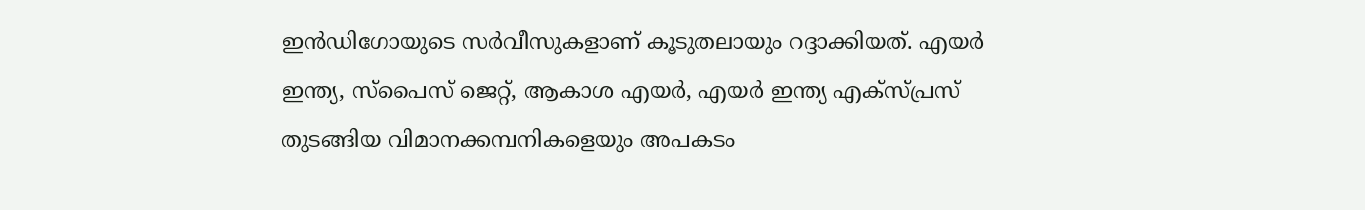ഇന്‍ഡിഗോയുടെ സര്‍വീസുകളാണ് കൂടുതലായും റദ്ദാക്കിയത്. എയര്‍ ഇന്ത്യ, സ്‌പൈസ് ജെറ്റ്, ആകാശ എയര്‍, എയര്‍ ഇന്ത്യ എക്‌സ്പ്രസ് തുടങ്ങിയ വിമാനക്കമ്പനികളെയും അപകടം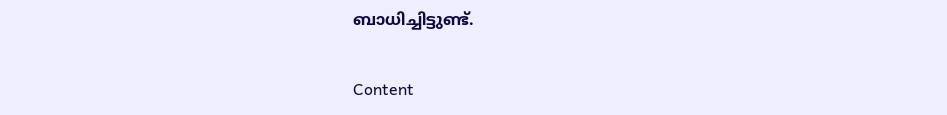ബാധിച്ചിട്ടുണ്ട്.

Content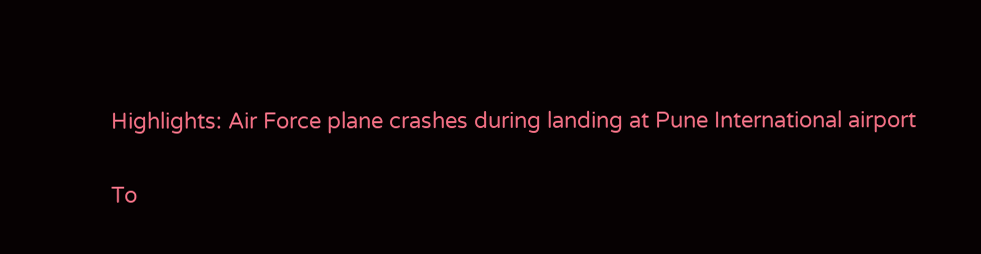Highlights: Air Force plane crashes during landing at Pune International airport

To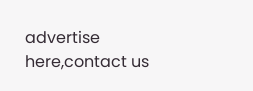advertise here,contact us